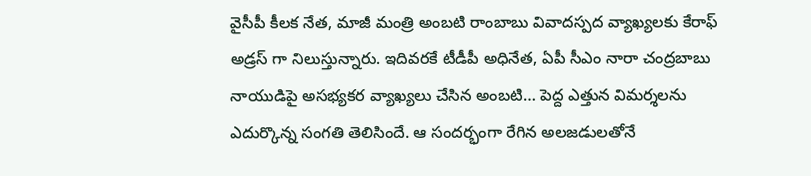వైసీపీ కీలక నేత, మాజీ మంత్రి అంబటి రాంబాబు వివాదస్పద వ్యాఖ్యలకు కేరాఫ్ అడ్రస్ గా నిలుస్తున్నారు. ఇదివరకే టీడీపీ అధినేత, ఏపీ సీఎం నారా చంద్రబాబు నాయుడిపై అసభ్యకర వ్యాఖ్యలు చేసిన అంబటి… పెద్ద ఎత్తున విమర్శలను ఎదుర్కొన్న సంగతి తెలిసిందే. ఆ సందర్భంగా రేగిన అలజడులతోనే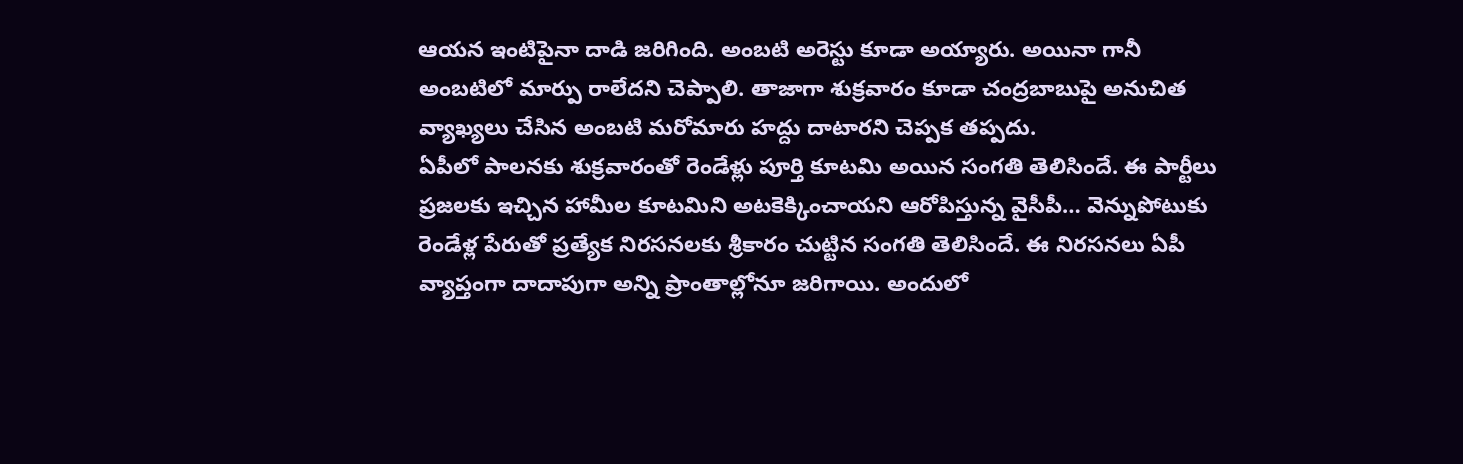ఆయన ఇంటిపైనా దాడి జరిగింది. అంబటి అరెస్టు కూడా అయ్యారు. అయినా గానీ అంబటిలో మార్పు రాలేదని చెప్పాలి. తాజాగా శుక్రవారం కూడా చంద్రబాబుపై అనుచిత వ్యాఖ్యలు చేసిన అంబటి మరోమారు హద్దు దాటారని చెప్పక తప్పదు.
ఏపీలో పాలనకు శుక్రవారంతో రెండేళ్లు పూర్తి కూటమి అయిన సంగతి తెలిసిందే. ఈ పార్టీలు ప్రజలకు ఇచ్చిన హామీల కూటమిని అటకెక్కించాయని ఆరోపిస్తున్న వైసీపీ… వెన్నుపోటుకు రెండేళ్ల పేరుతో ప్రత్యేక నిరసనలకు శ్రీకారం చుట్టిన సంగతి తెలిసిందే. ఈ నిరసనలు ఏపీ వ్యాప్తంగా దాదాపుగా అన్ని ప్రాంతాల్లోనూ జరిగాయి. అందులో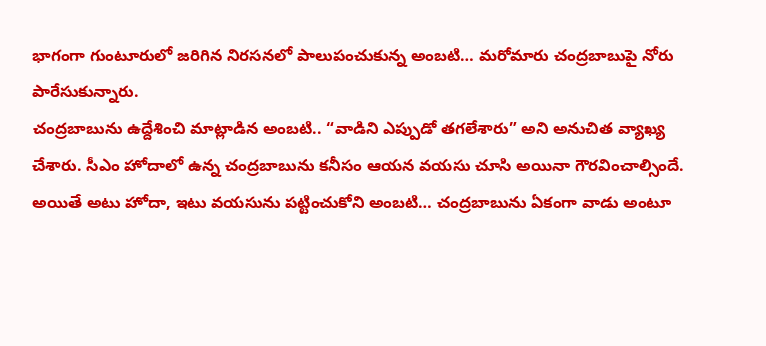భాగంగా గుంటూరులో జరిగిన నిరసనలో పాలుపంచుకున్న అంబటి… మరోమారు చంద్రబాబుపై నోరు పారేసుకున్నారు.
చంద్రబాబును ఉద్దేశించి మాట్లాడిన అంబటి.. “వాడిని ఎప్పుడో తగలేశారు” అని అనుచిత వ్యాఖ్య చేశారు. సీఎం హోదాలో ఉన్న చంద్రబాబును కనీసం ఆయన వయసు చూసి అయినా గౌరవించాల్సిందే. అయితే అటు హోదా, ఇటు వయసును పట్టించుకోని అంబటి… చంద్రబాబును ఏకంగా వాడు అంటూ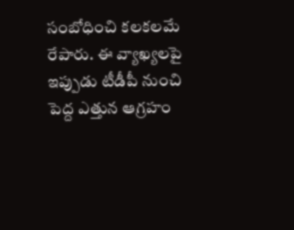సంబోధించి కలకలమే రేపారు. ఈ వ్యాఖ్యలపై ఇప్పుడు టీడీపీ నుంచి పెద్ద ఎత్తున ఆగ్రహం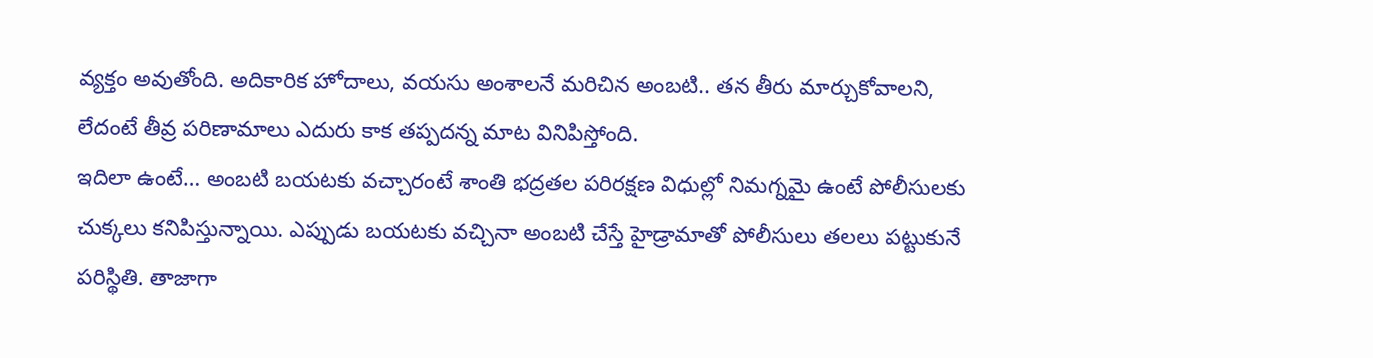వ్యక్తం అవుతోంది. అదికారిక హోదాలు, వయసు అంశాలనే మరిచిన అంబటి.. తన తీరు మార్చుకోవాలని, లేదంటే తీవ్ర పరిణామాలు ఎదురు కాక తప్పదన్న మాట వినిపిస్తోంది.
ఇదిలా ఉంటే… అంబటి బయటకు వచ్చారంటే శాంతి భద్రతల పరిరక్షణ విధుల్లో నిమగ్నమై ఉంటే పోలీసులకు చుక్కలు కనిపిస్తున్నాయి. ఎప్పుడు బయటకు వచ్చినా అంబటి చేస్తే హైడ్రామాతో పోలీసులు తలలు పట్టుకునే పరిస్థితి. తాజాగా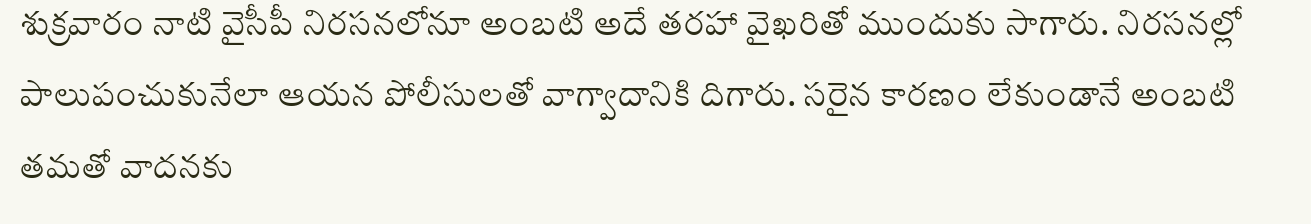శుక్రవారం నాటి వైసీపీ నిరసనలోనూ అంబటి అదే తరహా వైఖరితో ముందుకు సాగారు. నిరసనల్లో పాలుపంచుకునేలా ఆయన పోలీసులతో వాగ్వాదానికి దిగారు. సరైన కారణం లేకుండానే అంబటి తమతో వాదనకు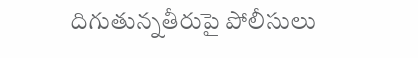దిగుతున్నతీరుపై పోలీసులు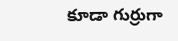కూడా గుర్రుగా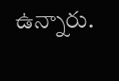ఉన్నారు.